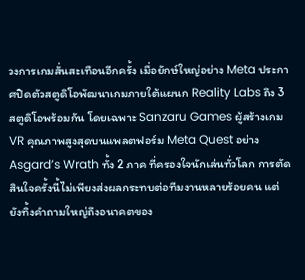วงการเกมสั่นสะเทือนอีกครั้ง เมื่อยักษ์ใหญ่อย่าง Meta ประกาศปิดตัวสตูดิโอพัฒนาเกมภายใต้แผนก Reality Labs ถึง 3 สตูดิโอพร้อมกัน โดยเฉพาะ Sanzaru Games ผู้สร้างเกม VR คุณภาพสูงสุดบนแพลตฟอร์ม Meta Quest อย่าง Asgard’s Wrath ทั้ง 2 ภาค ที่ครองใจนักเล่นทั่วโลก การตัดสินใจครั้งนี้ไม่เพียงส่งผลกระทบต่อทีมงานหลายร้อยคน แต่ยังทิ้งคำถามใหญ่ถึงอนาคตของ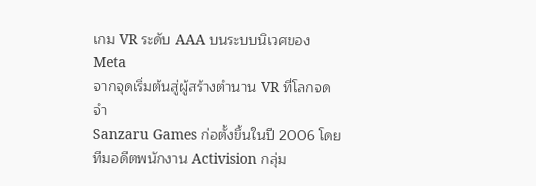เกม VR ระดับ AAA บนระบบนิเวศของ Meta
จากจุดเริ่มต้นสู่ผู้สร้างตำนาน VR ที่โลกจดจำ
Sanzaru Games ก่อตั้งขึ้นในปี 2006 โดยทีมอดีตพนักงาน Activision กลุ่ม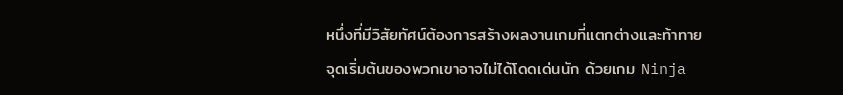หนึ่งที่มีวิสัยทัศน์ต้องการสร้างผลงานเกมที่แตกต่างและท้าทาย จุดเริ่มต้นของพวกเขาอาจไม่ได้โดดเด่นนัก ด้วยเกม Ninja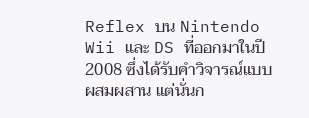Reflex บน Nintendo Wii และ DS ที่ออกมาในปี 2008 ซึ่งได้รับคำวิจารณ์แบบผสมผสาน แต่นั่นก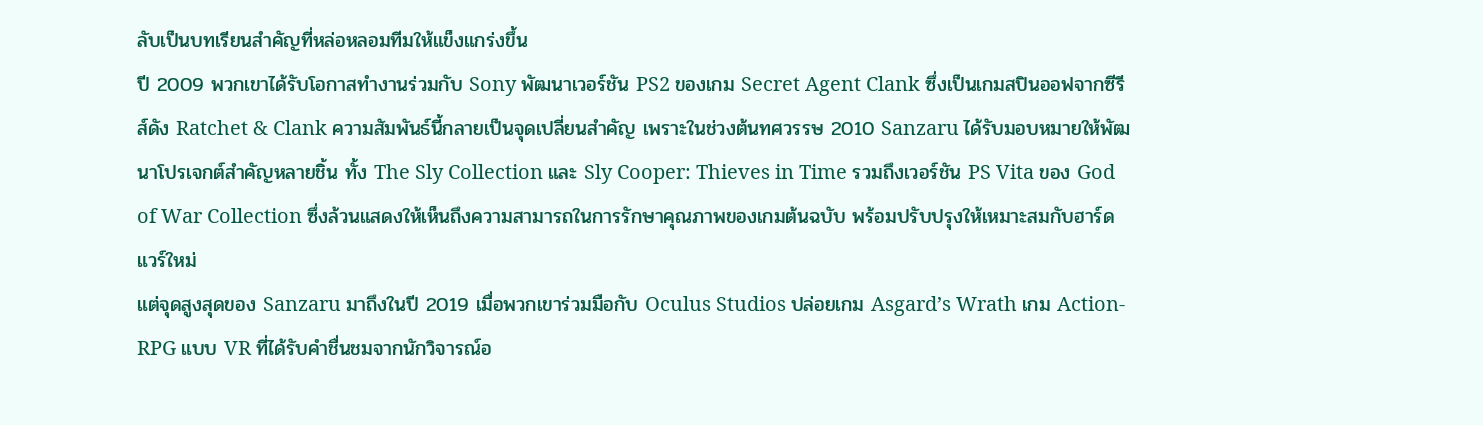ลับเป็นบทเรียนสำคัญที่หล่อหลอมทีมให้แข็งแกร่งขึ้น
ปี 2009 พวกเขาได้รับโอกาสทำงานร่วมกับ Sony พัฒนาเวอร์ชัน PS2 ของเกม Secret Agent Clank ซึ่งเป็นเกมสปินออฟจากซีรีส์ดัง Ratchet & Clank ความสัมพันธ์นี้กลายเป็นจุดเปลี่ยนสำคัญ เพราะในช่วงต้นทศวรรษ 2010 Sanzaru ได้รับมอบหมายให้พัฒนาโปรเจกต์สำคัญหลายชิ้น ทั้ง The Sly Collection และ Sly Cooper: Thieves in Time รวมถึงเวอร์ชัน PS Vita ของ God of War Collection ซึ่งล้วนแสดงให้เห็นถึงความสามารถในการรักษาคุณภาพของเกมต้นฉบับ พร้อมปรับปรุงให้เหมาะสมกับฮาร์ดแวร์ใหม่
แต่จุดสูงสุดของ Sanzaru มาถึงในปี 2019 เมื่อพวกเขาร่วมมือกับ Oculus Studios ปล่อยเกม Asgard’s Wrath เกม Action-RPG แบบ VR ที่ได้รับคำชื่นชมจากนักวิจารณ์อ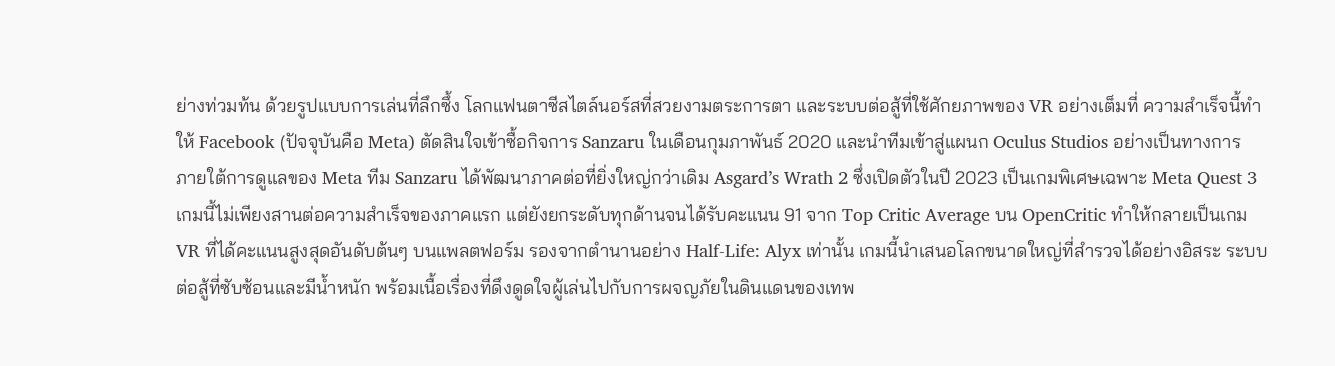ย่างท่วมท้น ด้วยรูปแบบการเล่นที่ลึกซึ้ง โลกแฟนตาซีสไตล์นอร์สที่สวยงามตระการตา และระบบต่อสู้ที่ใช้ศักยภาพของ VR อย่างเต็มที่ ความสำเร็จนี้ทำให้ Facebook (ปัจจุบันคือ Meta) ตัดสินใจเข้าซื้อกิจการ Sanzaru ในเดือนกุมภาพันธ์ 2020 และนำทีมเข้าสู่แผนก Oculus Studios อย่างเป็นทางการ
ภายใต้การดูแลของ Meta ทีม Sanzaru ได้พัฒนาภาคต่อที่ยิ่งใหญ่กว่าเดิม Asgard’s Wrath 2 ซึ่งเปิดตัวในปี 2023 เป็นเกมพิเศษเฉพาะ Meta Quest 3 เกมนี้ไม่เพียงสานต่อความสำเร็จของภาคแรก แต่ยังยกระดับทุกด้านจนได้รับคะแนน 91 จาก Top Critic Average บน OpenCritic ทำให้กลายเป็นเกม VR ที่ได้คะแนนสูงสุดอันดับต้นๆ บนแพลตฟอร์ม รองจากตำนานอย่าง Half-Life: Alyx เท่านั้น เกมนี้นำเสนอโลกขนาดใหญ่ที่สำรวจได้อย่างอิสระ ระบบต่อสู้ที่ซับซ้อนและมีน้ำหนัก พร้อมเนื้อเรื่องที่ดึงดูดใจผู้เล่นไปกับการผจญภัยในดินแดนของเทพ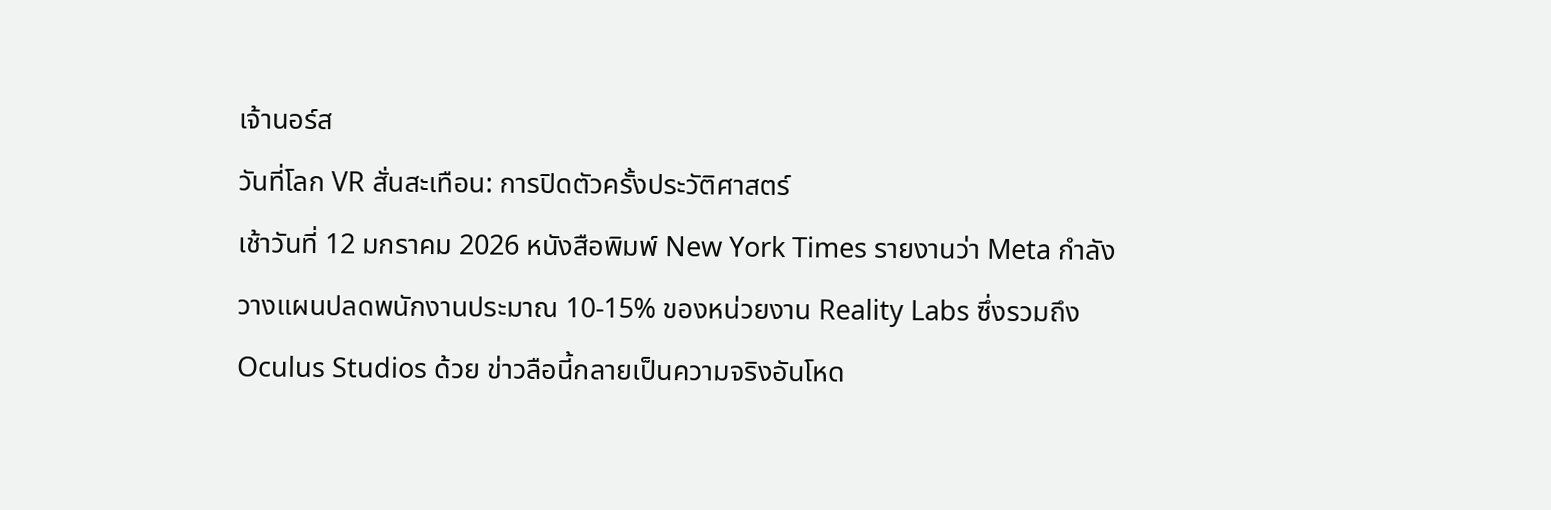เจ้านอร์ส
วันที่โลก VR สั่นสะเทือน: การปิดตัวครั้งประวัติศาสตร์
เช้าวันที่ 12 มกราคม 2026 หนังสือพิมพ์ New York Times รายงานว่า Meta กำลังวางแผนปลดพนักงานประมาณ 10-15% ของหน่วยงาน Reality Labs ซึ่งรวมถึง Oculus Studios ด้วย ข่าวลือนี้กลายเป็นความจริงอันโหด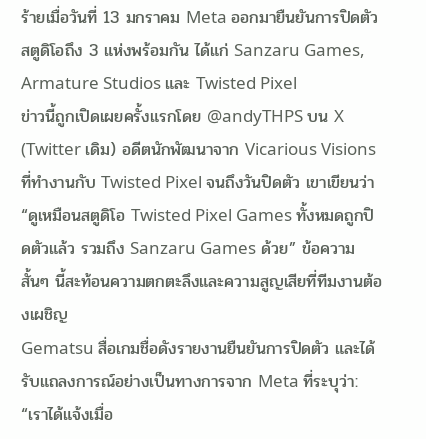ร้ายเมื่อวันที่ 13 มกราคม Meta ออกมายืนยันการปิดตัวสตูดิโอถึง 3 แห่งพร้อมกัน ได้แก่ Sanzaru Games, Armature Studios และ Twisted Pixel
ข่าวนี้ถูกเปิดเผยครั้งแรกโดย @andyTHPS บน X (Twitter เดิม) อดีตนักพัฒนาจาก Vicarious Visions ที่ทำงานกับ Twisted Pixel จนถึงวันปิดตัว เขาเขียนว่า “ดูเหมือนสตูดิโอ Twisted Pixel Games ทั้งหมดถูกปิดตัวแล้ว รวมถึง Sanzaru Games ด้วย” ข้อความสั้นๆ นี้สะท้อนความตกตะลึงและความสูญเสียที่ทีมงานต้องเผชิญ
Gematsu สื่อเกมชื่อดังรายงานยืนยันการปิดตัว และได้รับแถลงการณ์อย่างเป็นทางการจาก Meta ที่ระบุว่า:
“เราได้แจ้งเมื่อ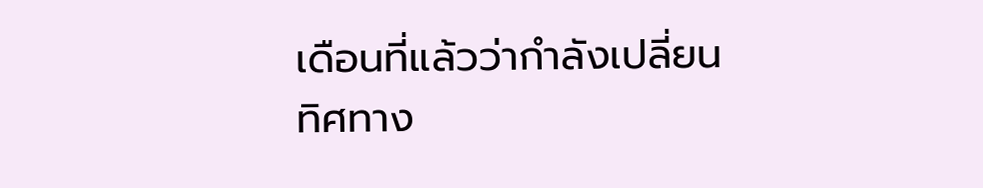เดือนที่แล้วว่ากำลังเปลี่ยนทิศทาง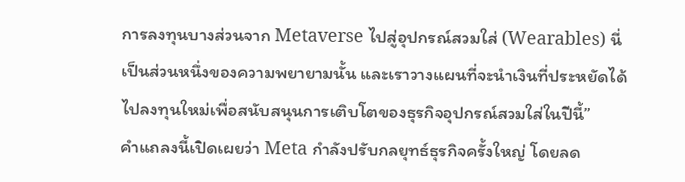การลงทุนบางส่วนจาก Metaverse ไปสู่อุปกรณ์สวมใส่ (Wearables) นี่เป็นส่วนหนึ่งของความพยายามนั้น และเราวางแผนที่จะนำเงินที่ประหยัดได้ไปลงทุนใหม่เพื่อสนับสนุนการเติบโตของธุรกิจอุปกรณ์สวมใส่ในปีนี้”
คำแถลงนี้เปิดเผยว่า Meta กำลังปรับกลยุทธ์ธุรกิจครั้งใหญ่ โดยลด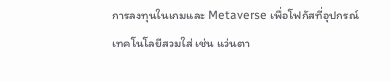การลงทุนในเกมและ Metaverse เพื่อโฟกัสที่อุปกรณ์เทคโนโลยีสวมใส่ เช่น แว่นตา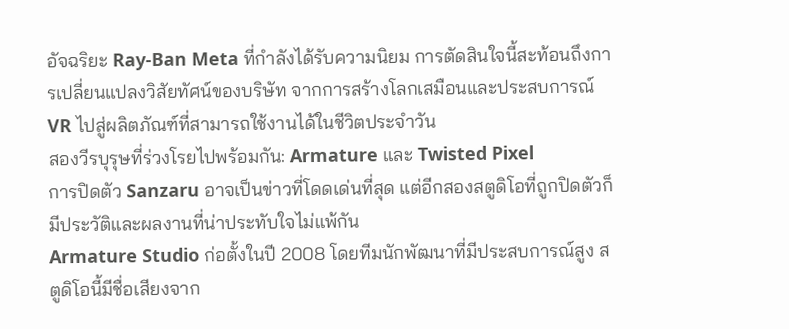อัจฉริยะ Ray-Ban Meta ที่กำลังได้รับความนิยม การตัดสินใจนี้สะท้อนถึงการเปลี่ยนแปลงวิสัยทัศน์ของบริษัท จากการสร้างโลกเสมือนและประสบการณ์ VR ไปสู่ผลิตภัณฑ์ที่สามารถใช้งานได้ในชีวิตประจำวัน
สองวีรบุรุษที่ร่วงโรยไปพร้อมกัน: Armature และ Twisted Pixel
การปิดตัว Sanzaru อาจเป็นข่าวที่โดดเด่นที่สุด แต่อีกสองสตูดิโอที่ถูกปิดตัวก็มีประวัติและผลงานที่น่าประทับใจไม่แพ้กัน
Armature Studio ก่อตั้งในปี 2008 โดยทีมนักพัฒนาที่มีประสบการณ์สูง สตูดิโอนี้มีชื่อเสียงจาก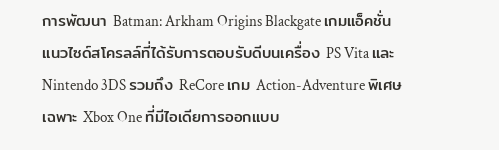การพัฒนา Batman: Arkham Origins Blackgate เกมแอ็คชั่นแนวไซด์สโครลล์ที่ได้รับการตอบรับดีบนเครื่อง PS Vita และ Nintendo 3DS รวมถึง ReCore เกม Action-Adventure พิเศษเฉพาะ Xbox One ที่มีไอเดียการออกแบบ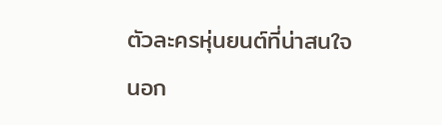ตัวละครหุ่นยนต์ที่น่าสนใจ
นอก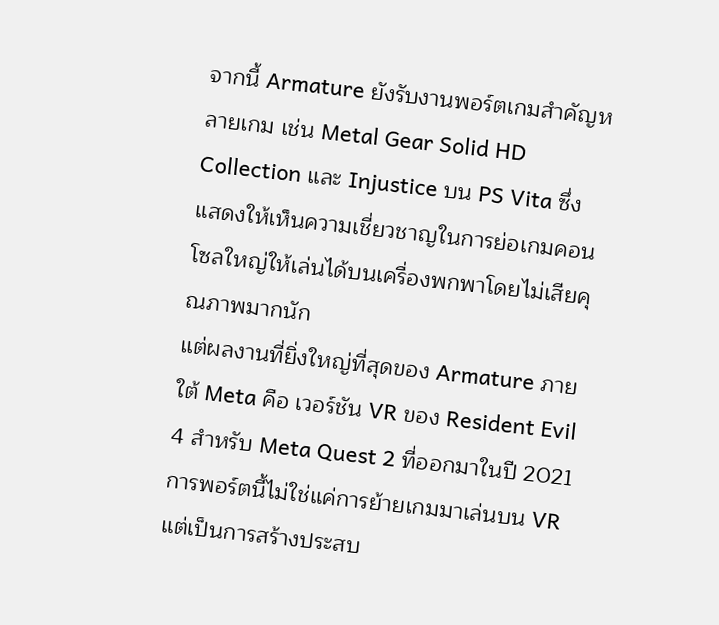จากนี้ Armature ยังรับงานพอร์ตเกมสำคัญหลายเกม เช่น Metal Gear Solid HD Collection และ Injustice บน PS Vita ซึ่งแสดงให้เห็นความเชี่ยวชาญในการย่อเกมคอนโซลใหญ่ให้เล่นได้บนเครื่องพกพาโดยไม่เสียคุณภาพมากนัก
แต่ผลงานที่ยิ่งใหญ่ที่สุดของ Armature ภายใต้ Meta คือ เวอร์ชัน VR ของ Resident Evil 4 สำหรับ Meta Quest 2 ที่ออกมาในปี 2021 การพอร์ตนี้ไม่ใช่แค่การย้ายเกมมาเล่นบน VR แต่เป็นการสร้างประสบ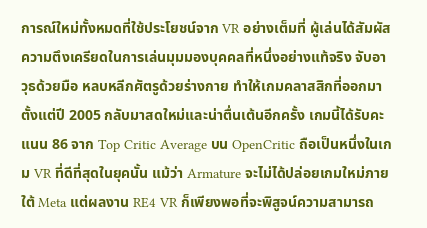การณ์ใหม่ทั้งหมดที่ใช้ประโยชน์จาก VR อย่างเต็มที่ ผู้เล่นได้สัมผัสความตึงเครียดในการเล่นมุมมองบุคคลที่หนึ่งอย่างแท้จริง จับอาวุธด้วยมือ หลบหลีกศัตรูด้วยร่างกาย ทำให้เกมคลาสสิกที่ออกมาตั้งแต่ปี 2005 กลับมาสดใหม่และน่าตื่นเต้นอีกครั้ง เกมนี้ได้รับคะแนน 86 จาก Top Critic Average บน OpenCritic ถือเป็นหนึ่งในเกม VR ที่ดีที่สุดในยุคนั้น แม้ว่า Armature จะไม่ได้ปล่อยเกมใหม่ภายใต้ Meta แต่ผลงาน RE4 VR ก็เพียงพอที่จะพิสูจน์ความสามารถ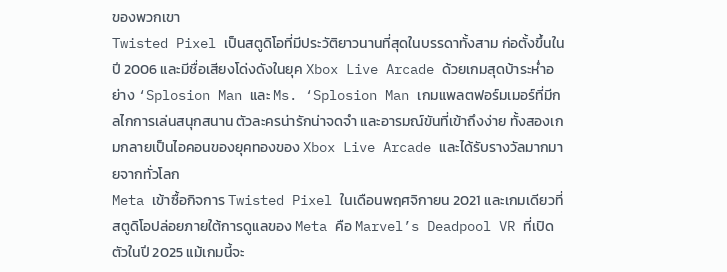ของพวกเขา
Twisted Pixel เป็นสตูดิโอที่มีประวัติยาวนานที่สุดในบรรดาทั้งสาม ก่อตั้งขึ้นในปี 2006 และมีชื่อเสียงโด่งดังในยุค Xbox Live Arcade ด้วยเกมสุดบ้าระห่ำอย่าง ‘Splosion Man และ Ms. ‘Splosion Man เกมแพลตฟอร์มเมอร์ที่มีกลไกการเล่นสนุกสนาน ตัวละครน่ารักน่าจดจำ และอารมณ์ขันที่เข้าถึงง่าย ทั้งสองเกมกลายเป็นไอคอนของยุคทองของ Xbox Live Arcade และได้รับรางวัลมากมายจากทั่วโลก
Meta เข้าซื้อกิจการ Twisted Pixel ในเดือนพฤศจิกายน 2021 และเกมเดียวที่สตูดิโอปล่อยภายใต้การดูแลของ Meta คือ Marvel’s Deadpool VR ที่เปิดตัวในปี 2025 แม้เกมนี้จะ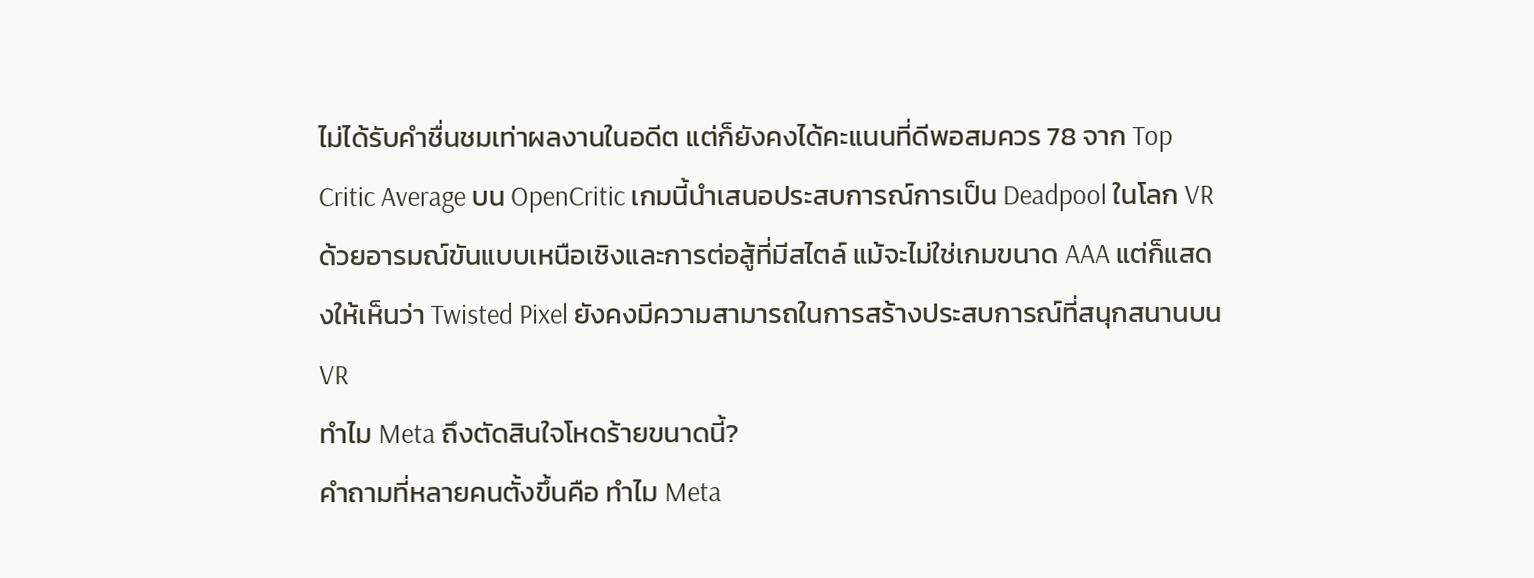ไม่ได้รับคำชื่นชมเท่าผลงานในอดีต แต่ก็ยังคงได้คะแนนที่ดีพอสมควร 78 จาก Top Critic Average บน OpenCritic เกมนี้นำเสนอประสบการณ์การเป็น Deadpool ในโลก VR ด้วยอารมณ์ขันแบบเหนือเชิงและการต่อสู้ที่มีสไตล์ แม้จะไม่ใช่เกมขนาด AAA แต่ก็แสดงให้เห็นว่า Twisted Pixel ยังคงมีความสามารถในการสร้างประสบการณ์ที่สนุกสนานบน VR
ทำไม Meta ถึงตัดสินใจโหดร้ายขนาดนี้?
คำถามที่หลายคนตั้งขึ้นคือ ทำไม Meta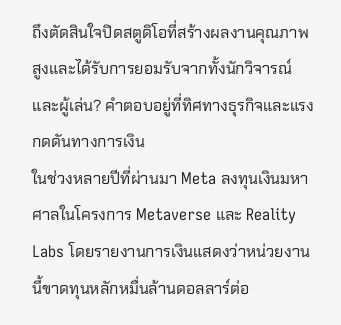ถึงตัดสินใจปิดสตูดิโอที่สร้างผลงานคุณภาพสูงและได้รับการยอมรับจากทั้งนักวิจารณ์และผู้เล่น? คำตอบอยู่ที่ทิศทางธุรกิจและแรงกดดันทางการเงิน
ในช่วงหลายปีที่ผ่านมา Meta ลงทุนเงินมหาศาลในโครงการ Metaverse และ Reality Labs โดยรายงานการเงินแสดงว่าหน่วยงานนี้ขาดทุนหลักหมื่นล้านดอลลาร์ต่อ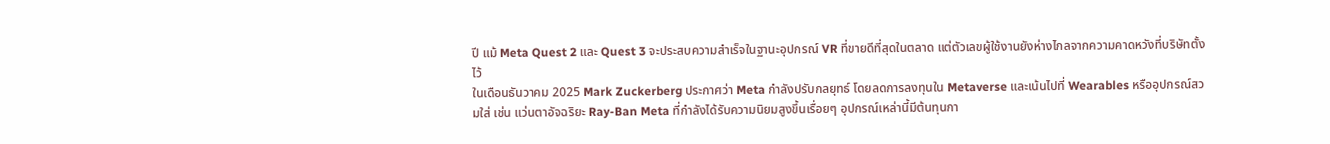ปี แม้ Meta Quest 2 และ Quest 3 จะประสบความสำเร็จในฐานะอุปกรณ์ VR ที่ขายดีที่สุดในตลาด แต่ตัวเลขผู้ใช้งานยังห่างไกลจากความคาดหวังที่บริษัทตั้งไว้
ในเดือนธันวาคม 2025 Mark Zuckerberg ประกาศว่า Meta กำลังปรับกลยุทธ์ โดยลดการลงทุนใน Metaverse และเน้นไปที่ Wearables หรืออุปกรณ์สวมใส่ เช่น แว่นตาอัจฉริยะ Ray-Ban Meta ที่กำลังได้รับความนิยมสูงขึ้นเรื่อยๆ อุปกรณ์เหล่านี้มีต้นทุนกา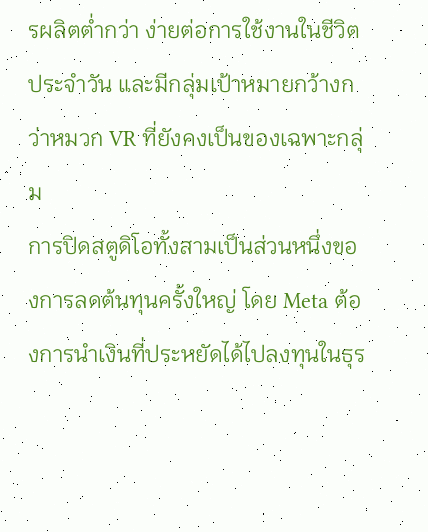รผลิตต่ำกว่า ง่ายต่อการใช้งานในชีวิตประจำวัน และมีกลุ่มเป้าหมายกว้างกว่าหมวก VR ที่ยังคงเป็นของเฉพาะกลุ่ม
การปิดสตูดิโอทั้งสามเป็นส่วนหนึ่งของการลดต้นทุนครั้งใหญ่ โดย Meta ต้องการนำเงินที่ประหยัดได้ไปลงทุนในธุร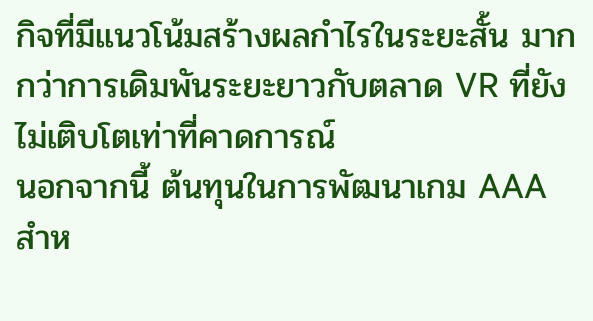กิจที่มีแนวโน้มสร้างผลกำไรในระยะสั้น มากกว่าการเดิมพันระยะยาวกับตลาด VR ที่ยังไม่เติบโตเท่าที่คาดการณ์
นอกจากนี้ ต้นทุนในการพัฒนาเกม AAA สำห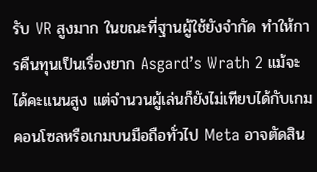รับ VR สูงมาก ในขณะที่ฐานผู้ใช้ยังจำกัด ทำให้การคืนทุนเป็นเรื่องยาก Asgard’s Wrath 2 แม้จะได้คะแนนสูง แต่จำนวนผู้เล่นก็ยังไม่เทียบได้กับเกมคอนโซลหรือเกมบนมือถือทั่วไป Meta อาจตัดสิน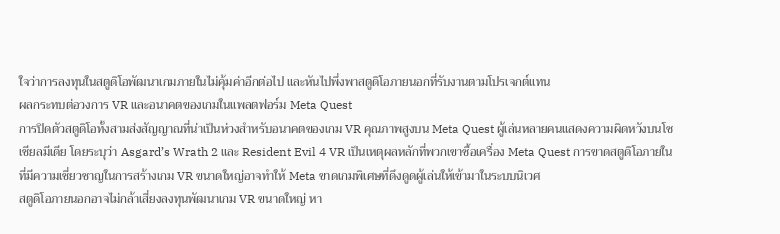ใจว่าการลงทุนในสตูดิโอพัฒนาเกมภายในไม่คุ้มค่าอีกต่อไป และหันไปพึ่งพาสตูดิโอภายนอกที่รับงานตามโปรเจกต์แทน
ผลกระทบต่อวงการ VR และอนาคตของเกมในแพลตฟอร์ม Meta Quest
การปิดตัวสตูดิโอทั้งสามส่งสัญญาณที่น่าเป็นห่วงสำหรับอนาคตของเกม VR คุณภาพสูงบน Meta Quest ผู้เล่นหลายคนแสดงความผิดหวังบนโซเชียลมีเดีย โดยระบุว่า Asgard’s Wrath 2 และ Resident Evil 4 VR เป็นเหตุผลหลักที่พวกเขาซื้อเครื่อง Meta Quest การขาดสตูดิโอภายในที่มีความเชี่ยวชาญในการสร้างเกม VR ขนาดใหญ่อาจทำให้ Meta ขาดเกมพิเศษที่ดึงดูดผู้เล่นให้เข้ามาในระบบนิเวศ
สตูดิโอภายนอกอาจไม่กล้าเสี่ยงลงทุนพัฒนาเกม VR ขนาดใหญ่ หา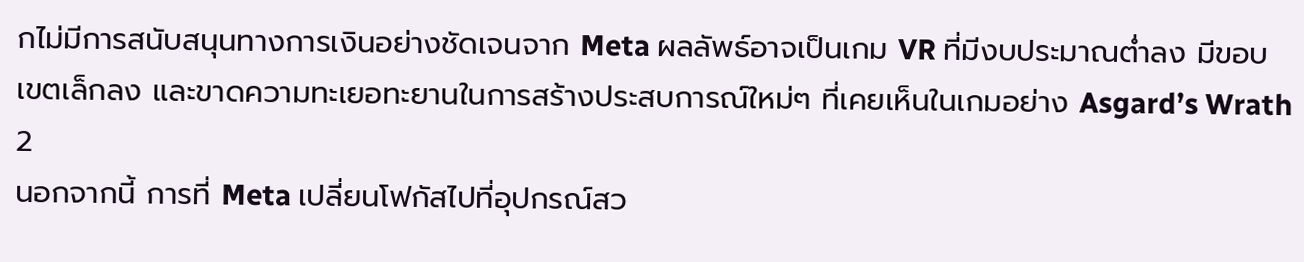กไม่มีการสนับสนุนทางการเงินอย่างชัดเจนจาก Meta ผลลัพธ์อาจเป็นเกม VR ที่มีงบประมาณต่ำลง มีขอบเขตเล็กลง และขาดความทะเยอทะยานในการสร้างประสบการณ์ใหม่ๆ ที่เคยเห็นในเกมอย่าง Asgard’s Wrath 2
นอกจากนี้ การที่ Meta เปลี่ยนโฟกัสไปที่อุปกรณ์สว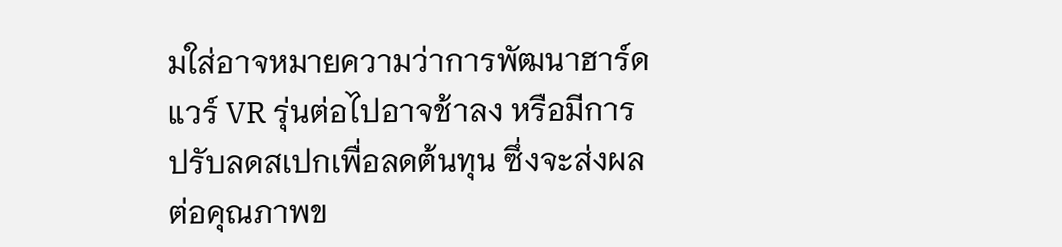มใส่อาจหมายความว่าการพัฒนาฮาร์ดแวร์ VR รุ่นต่อไปอาจช้าลง หรือมีการปรับลดสเปกเพื่อลดต้นทุน ซึ่งจะส่งผลต่อคุณภาพข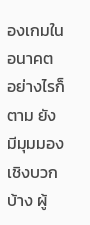องเกมในอนาคต
อย่างไรก็ตาม ยังมีมุมมองเชิงบวกบ้าง ผู้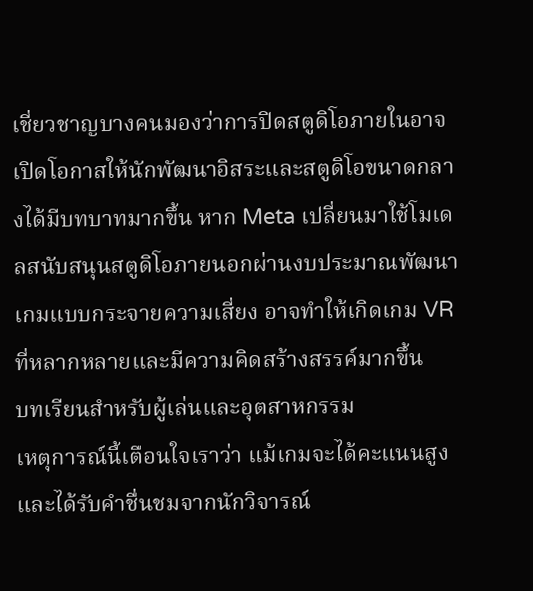เชี่ยวชาญบางคนมองว่าการปิดสตูดิโอภายในอาจเปิดโอกาสให้นักพัฒนาอิสระและสตูดิโอขนาดกลางได้มีบทบาทมากขึ้น หาก Meta เปลี่ยนมาใช้โมเดลสนับสนุนสตูดิโอภายนอกผ่านงบประมาณพัฒนาเกมแบบกระจายความเสี่ยง อาจทำให้เกิดเกม VR ที่หลากหลายและมีความคิดสร้างสรรค์มากขึ้น
บทเรียนสำหรับผู้เล่นและอุตสาหกรรม
เหตุการณ์นี้เตือนใจเราว่า แม้เกมจะได้คะแนนสูงและได้รับคำชื่นชมจากนักวิจารณ์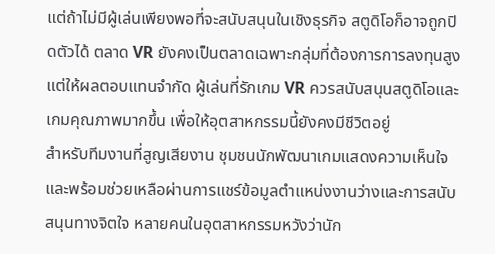แต่ถ้าไม่มีผู้เล่นเพียงพอที่จะสนับสนุนในเชิงธุรกิจ สตูดิโอก็อาจถูกปิดตัวได้ ตลาด VR ยังคงเป็นตลาดเฉพาะกลุ่มที่ต้องการการลงทุนสูงแต่ให้ผลตอบแทนจำกัด ผู้เล่นที่รักเกม VR ควรสนับสนุนสตูดิโอและเกมคุณภาพมากขึ้น เพื่อให้อุตสาหกรรมนี้ยังคงมีชีวิตอยู่
สำหรับทีมงานที่สูญเสียงาน ชุมชนนักพัฒนาเกมแสดงความเห็นใจและพร้อมช่วยเหลือผ่านการแชร์ข้อมูลตำแหน่งงานว่างและการสนับสนุนทางจิตใจ หลายคนในอุตสาหกรรมหวังว่านัก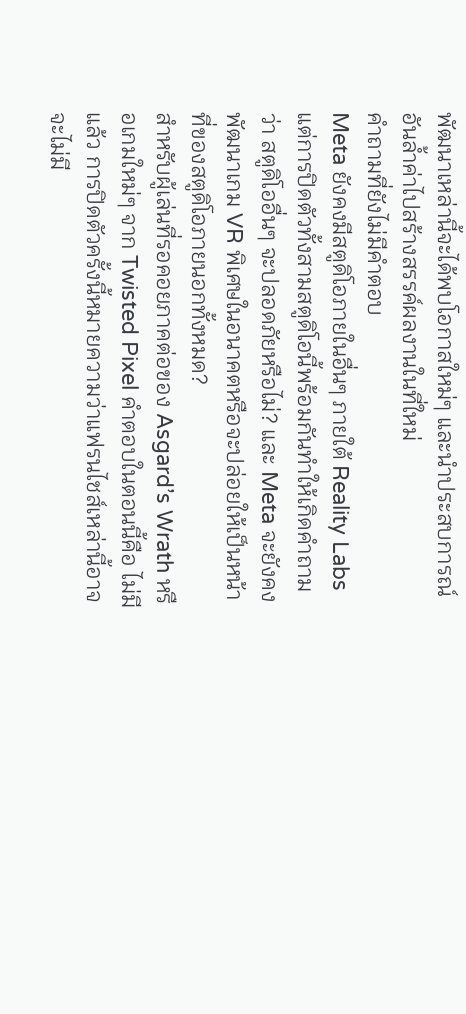พัฒนาเหล่านี้จะได้พบโอกาสใหม่ๆ และนำประสบการณ์อันล้ำค่าไปสร้างสรรค์ผลงานในที่ใหม่
คำถามที่ยังไม่มีคำตอบ
Meta ยังคงมีสตูดิโอภายในอื่นๆ ภายใต้ Reality Labs แต่การปิดตัวทั้งสามสตูดิโอนี้พร้อมกันทำให้เกิดคำถามว่า สตูดิโออื่นๆ จะปลอดภัยหรือไม่? และ Meta จะยังคงพัฒนาเกม VR พิเศษในอนาคตหรือจะปล่อยให้เป็นหน้าที่ของสตูดิโอภายนอกทั้งหมด?
สำหรับผู้เล่นที่รอคอยภาคต่อของ Asgard’s Wrath หรือเกมใหม่ๆ จาก Twisted Pixel คำตอบในตอนนี้คือ ไม่มีแล้ว การปิดตัวครั้งนี้หมายความว่าแฟรนไชส์เหล่านี้อาจจะไม่มี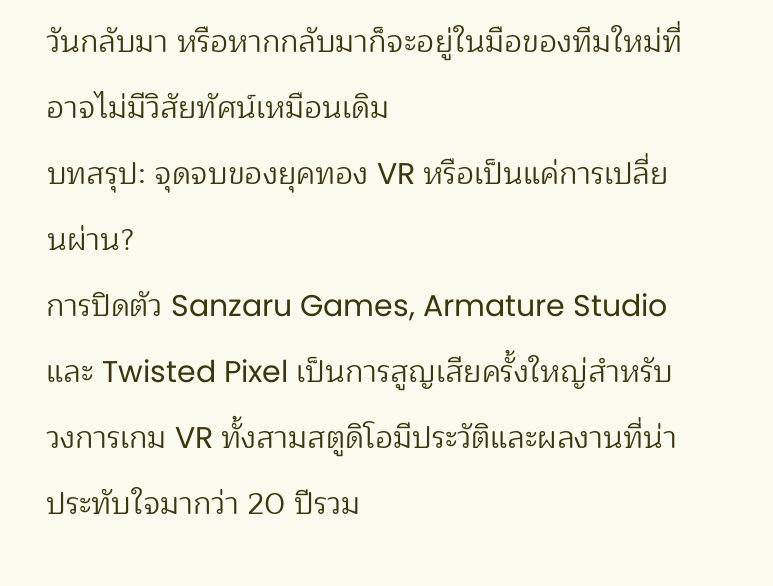วันกลับมา หรือหากกลับมาก็จะอยู่ในมือของทีมใหม่ที่อาจไม่มีวิสัยทัศน์เหมือนเดิม
บทสรุป: จุดจบของยุคทอง VR หรือเป็นแค่การเปลี่ยนผ่าน?
การปิดตัว Sanzaru Games, Armature Studio และ Twisted Pixel เป็นการสูญเสียครั้งใหญ่สำหรับวงการเกม VR ทั้งสามสตูดิโอมีประวัติและผลงานที่น่าประทับใจมากว่า 20 ปีรวม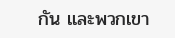กัน และพวกเขา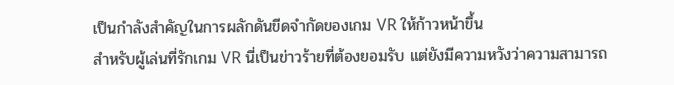เป็นกำลังสำคัญในการผลักดันขีดจำกัดของเกม VR ให้ก้าวหน้าขึ้น
สำหรับผู้เล่นที่รักเกม VR นี่เป็นข่าวร้ายที่ต้องยอมรับ แต่ยังมีความหวังว่าความสามารถ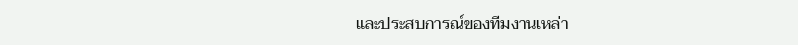และประสบการณ์ของทีมงานเหล่า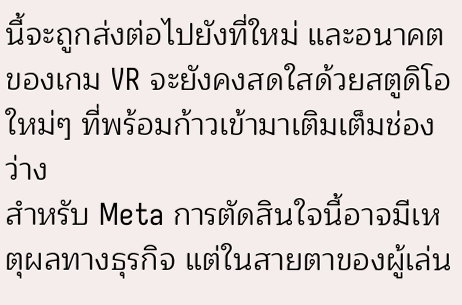นี้จะถูกส่งต่อไปยังที่ใหม่ และอนาคตของเกม VR จะยังคงสดใสด้วยสตูดิโอใหม่ๆ ที่พร้อมก้าวเข้ามาเติมเต็มช่องว่าง
สำหรับ Meta การตัดสินใจนี้อาจมีเหตุผลทางธุรกิจ แต่ในสายตาของผู้เล่น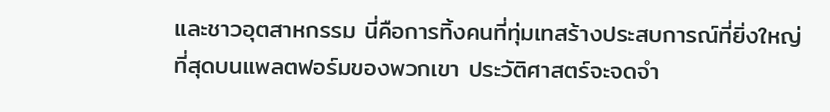และชาวอุตสาหกรรม นี่คือการทิ้งคนที่ทุ่มเทสร้างประสบการณ์ที่ยิ่งใหญ่ที่สุดบนแพลตฟอร์มของพวกเขา ประวัติศาสตร์จะจดจำ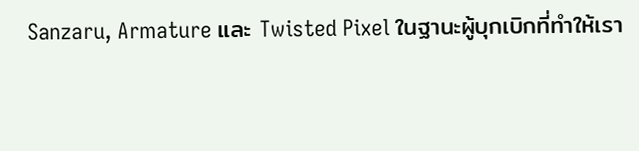Sanzaru, Armature และ Twisted Pixel ในฐานะผู้บุกเบิกที่ทำให้เรา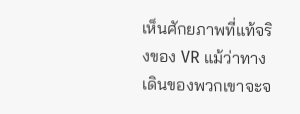เห็นศักยภาพที่แท้จริงของ VR แม้ว่าทางเดินของพวกเขาจะจ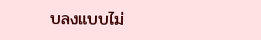บลงแบบไม่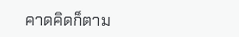คาดคิดก็ตาม